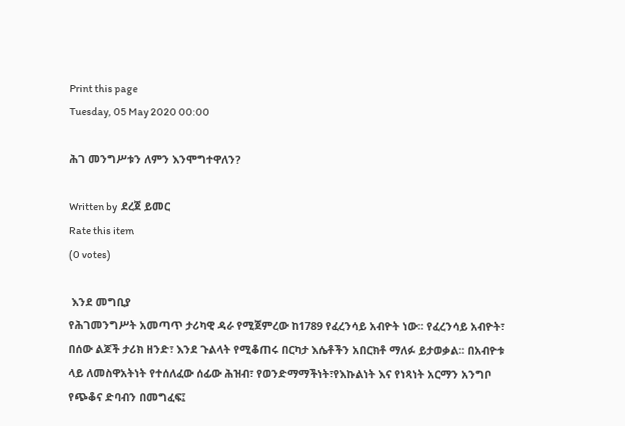Print this page
Tuesday, 05 May 2020 00:00

ሕገ መንግሥቱን ለምን እንሞግተዋለን?

Written by  ደረጀ ይመር
Rate this item
(0 votes)

 እንደ መግቢያ
የሕገመንግሥት አመጣጥ ታሪካዊ ዳራ የሚጀምረው ከ1789 የፈረንሳይ አብዮት ነው፡፡ የፈረንሳይ አብዮት፣ በሰው ልጆች ታሪክ ዘንድ፣ እንደ ጉልላት የሚቆጠሩ በርካታ እሴቶችን አበርክቶ ማለፉ ይታወቃል፡፡ በአብዮቱ ላይ ለመስዋአትነት የተሰለፈው ሰፊው ሕዝብ፣ የወንድማማችነት፣የእኩልነት እና የነጻነት አርማን አንግቦ የጭቆና ድባብን በመግፈፍ፤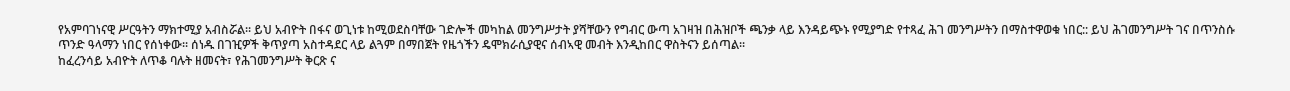የአምባገነናዊ ሥርዓትን ማክተሚያ አብስሯል፡፡ ይህ አብዮት በፋና ወጊነቱ ከሚወደስባቸው ገድሎች መካከል መንግሥታት ያሻቸውን የግብር ውጣ አገዛዝ በሕዝቦች ጫንቃ ላይ እንዳይጭኑ የሚያግድ የተጻፈ ሕገ መንግሥትን በማስተዋወቁ ነበር:: ይህ ሕገመንግሥት ገና በጥንስሱ ጥንድ ዓላማን ነበር የሰነቀው፡፡ ሰነዱ በገዢዎች ቅጥያጣ አስተዳደር ላይ ልጓም በማበጀት የዜጎችን ዴሞክራሲያዊና ሰብኣዊ መብት እንዲከበር ዋስትናን ይሰጣል፡፡
ከፈረንሳይ አብዮት ለጥቆ ባሉት ዘመናት፣ የሕገመንግሥት ቅርጽ ና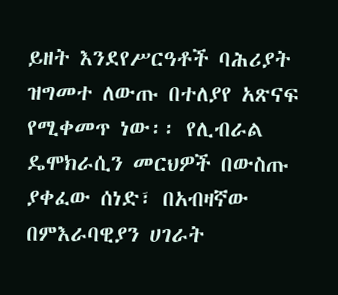ይዘት እንደየሥርዓቶች ባሕሪያት ዝግመተ ለውጡ በተለያየ አጽናፍ የሚቀመጥ ነው፡፡ የሊብራል ዴሞክራሲን መርህዎች በውስጡ ያቀፈው ሰነድ፣ በአብዛኛው በምእራባዊያን ሀገራት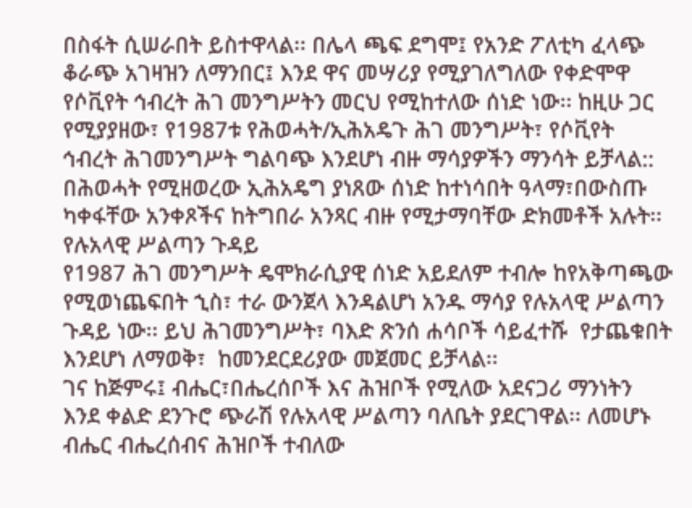በስፋት ሲሠራበት ይስተዋላል፡፡ በሌላ ጫፍ ደግሞ፤ የአንድ ፖለቲካ ፈላጭ ቆራጭ አገዛዝን ለማንበር፤ እንደ ዋና መሣሪያ የሚያገለግለው የቀድሞዋ የሶቪየት ኅብረት ሕገ መንግሥትን መርህ የሚከተለው ሰነድ ነው፡፡ ከዚሁ ጋር የሚያያዘው፣ የ1987ቱ የሕወሓት/ኢሕአዴጉ ሕገ መንግሥት፣ የሶቪየት ኅብረት ሕገመንግሥት ግልባጭ እንደሆነ ብዙ ማሳያዎችን ማንሳት ይቻላል::
በሕወሓት የሚዘወረው ኢሕአዴግ ያነጸው ሰነድ ከተነሳበት ዓላማ፣በውስጡ ካቀፋቸው አንቀጾችና ከትግበራ አንጻር ብዙ የሚታማባቸው ድክመቶች አሉት፡፡
የሉአላዊ ሥልጣን ጉዳይ
የ1987 ሕገ መንግሥት ዴሞክራሲያዊ ሰነድ አይደለም ተብሎ ከየአቅጣጫው የሚወነጨፍበት ኂስ፣ ተራ ውንጀላ እንዳልሆነ አንዱ ማሳያ የሉአላዊ ሥልጣን ጉዳይ ነው፡፡ ይህ ሕገመንግሥት፣ ባእድ ጽንሰ ሐሳቦች ሳይፈተሹ  የታጨቁበት እንደሆነ ለማወቅ፣  ከመንደርደሪያው መጀመር ይቻላል፡፡
ገና ከጅምሩ፤ ብሔር፣በሔረሰቦች እና ሕዝቦች የሚለው አደናጋሪ ማንነትን እንደ ቀልድ ደንጉሮ ጭራሽ የሉአላዊ ሥልጣን ባለቤት ያደርገዋል፡፡ ለመሆኑ ብሔር ብሔረሰብና ሕዝቦች ተብለው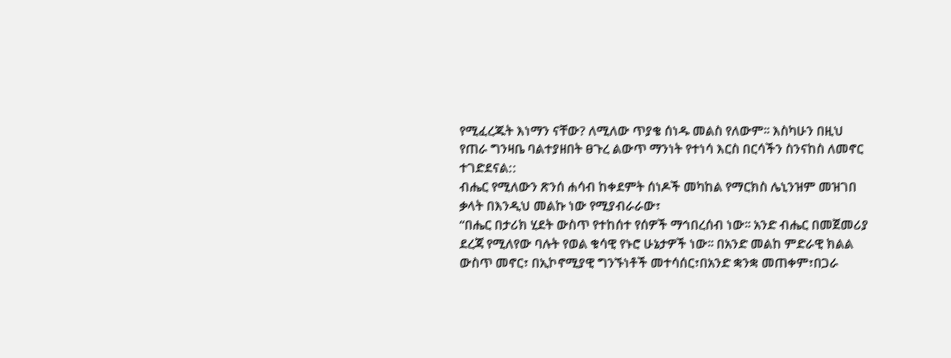የሚፈረጁት እነማን ናቸው? ለሚለው ጥያቄ ሰነዱ መልስ የለውም፡፡ እስካሁን በዚህ የጠራ ግንዛቤ ባልተያዘበት ፀጉረ ልውጥ ማንነት የተነሳ እርስ በርሳችን ስንናከስ ለመኖር ተገድደናል::
ብሔር የሚለውን ጽንሰ ሐሳብ ከቀደምት ሰነዶች መካከል የማርክስ ሌኒንዝም መዝገበ ቃላት በእንዲህ መልኩ ነው የሚያብራራው፣
“በሔር በታሪክ ሂደት ውስጥ የተከሰተ የሰዎች ማኅበረሰብ ነው፡፡ አንድ ብሔር በመጀመሪያ ደረጃ የሚለየው ባሉት የወል ቁሳዊ የኑሮ ሁኔታዎች ነው፡፡ በአንድ መልከ ምድራዊ ክልል ውስጥ መኖር፣ በኢኮኖሚያዊ ግንኙነቶች መተሳሰር፣በአንድ ቋንቋ መጠቀም፣በጋራ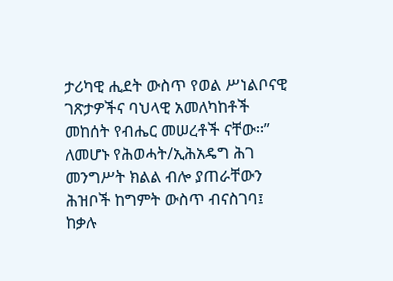ታሪካዊ ሒደት ውስጥ የወል ሥነልቦናዊ ገጽታዎችና ባህላዊ አመለካከቶች መከሰት የብሔር መሠረቶች ናቸው፡፡”
ለመሆኑ የሕወሓት/ኢሕአዴግ ሕገ መንግሥት ክልል ብሎ ያጠራቸውን ሕዝቦች ከግምት ውስጥ ብናስገባ፤ ከቃሉ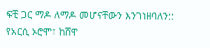ፍቺ ጋር ማዶ ለማዶ መሆናቸውን እንገነዘባለን:: የአርሲ ኦሮሞ፣ ከሸዋ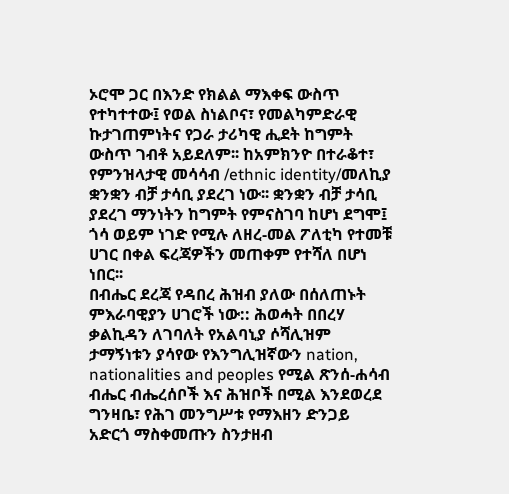ኦሮሞ ጋር በእንድ የክልል ማእቀፍ ውስጥ የተካተተው፤ የወል ስነልቦና፣ የመልካምድራዊ ኩታገጠምነትና የጋራ ታሪካዊ ሒደት ከግምት ውስጥ ገብቶ አይደለም፡፡ ከአምክንዮ በተራቆተ፣ የምንዝላታዊ መሳሳብ /ethnic identity/መለኪያ ቋንቋን ብቻ ታሳቢ ያደረገ ነው፡፡ ቋንቋን ብቻ ታሳቢ ያደረገ ማንነትን ከግምት የምናስገባ ከሆነ ደግሞ፤ ጎሳ ወይም ነገድ የሚሉ ለዘረ-መል ፖለቲካ የተመቹ ሀገር በቀል ፍረጃዎችን መጠቀም የተሻለ በሆነ ነበር፡፡
በብሔር ደረጃ የዳበረ ሕዝብ ያለው በሰለጠኑት ምእራባዊያን ሀገሮች ነው:: ሕወሓት በበረሃ ቃልኪዳን ለገባለት የአልባኒያ ሶሻሊዝም ታማኝነቱን ያሳየው የእንግሊዝኛውን nation, nationalities and peoples የሚል ጽንሰ-ሐሳብ ብሔር ብሔረሰቦች እና ሕዝቦች በሚል እንደወረደ ግንዛቤ፣ የሕገ መንግሥቱ የማእዘን ድንጋይ አድርጎ ማስቀመጡን ስንታዘብ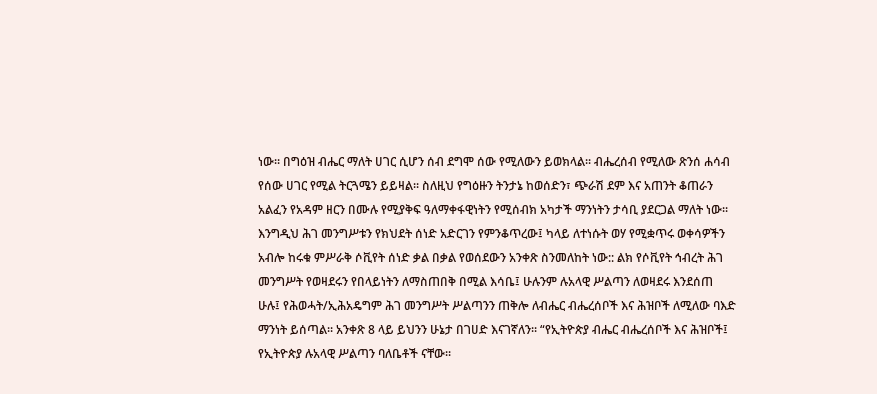ነው፡፡ በግዕዝ ብሔር ማለት ሀገር ሲሆን ሰብ ደግሞ ሰው የሚለውን ይወክላል፡፡ ብሔረሰብ የሚለው ጽንሰ ሐሳብ የሰው ሀገር የሚል ትርጓሜን ይይዛል፡፡ ስለዚህ የግዕዙን ትንታኔ ከወሰድን፣ ጭራሽ ደም እና አጠንት ቆጠራን አልፈን የአዳም ዘርን በሙሉ የሚያቅፍ ዓለማቀፋዊነትን የሚሰብክ አካታች ማንነትን ታሳቢ ያደርጋል ማለት ነው፡፡
እንግዲህ ሕገ መንግሥቱን የክህደት ሰነድ አድርገን የምንቆጥረው፤ ካላይ ለተነሱት ወሃ የሚቋጥሩ ወቀሳዎችን አብሎ ከሩቁ ምሥራቅ ሶቪየት ሰነድ ቃል በቃል የወሰደውን አንቀጽ ስንመለከት ነው:: ልክ የሶቪየት ኅብረት ሕገ መንግሥት የወዛደሩን የበላይነትን ለማስጠበቅ በሚል እሳቤ፤ ሁሉንም ሉአላዊ ሥልጣን ለወዛደሩ እንደሰጠ ሁሉ፤ የሕወሓት/ኢሕአዴግም ሕገ መንግሥት ሥልጣንን ጠቅሎ ለብሔር ብሔረሰቦች እና ሕዝቦች ለሚለው ባእድ ማንነት ይሰጣል፡፡ አንቀጽ 8 ላይ ይህንን ሁኔታ በገሀድ እናገኛለን፡፡ “የኢትዮጵያ ብሔር ብሔረሰቦች እና ሕዝቦች፤ የኢትዮጵያ ሉአላዊ ሥልጣን ባለቤቶች ናቸው፡፡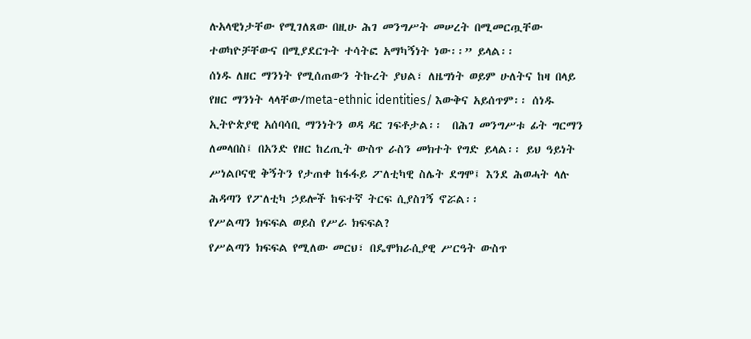ሉአላዊነታቸው የሚገለጸው በዚሁ ሕገ መንግሥት መሠረት በሚመርጧቸው ተወካዮቻቸውና በሚያደርጉት ተሳትፎ አማካኝነት ነው፡፡” ይላል፡፡
ሰነዱ ለዘር ማንነት የሚሰጠውን ትኩረት ያህል፣ ለዜግነት ወይም ሁለትና ከዛ በላይ የዘር ማንነት ላላቸው/meta-ethnic identities/ እውቅና አይሰጥም፡፡ ሰነዱ ኢትዮጵያዊ አሰባሳቢ ማንነትን ወዳ ዳር ገፍቶታል፡፡  በሕገ መንግሥቱ ፊት ግርማን ለመላበስ፤ በአንድ የዘር ከረጢት ውስጥ ራስን መክተት የግድ ይላል፡፡ ይህ ዓይነት ሥነልቦናዊ ቅኝትን የታጠቀ ከፋፋይ ፖለቲካዊ ስሌት ደግሞ፤ እንደ ሕወሓት ላሉ ሕዳጣን የፖለቲካ ኃይሎች ከፍተኛ ትርፍ ሲያስገኝ ኖሯል፡፡
የሥልጣን ክፍፍል ወይስ የሥራ ክፍፍል?
የሥልጣን ክፍፍል የሚለው መርህ፣ በዴሞክራሲያዊ ሥርዓት ውስጥ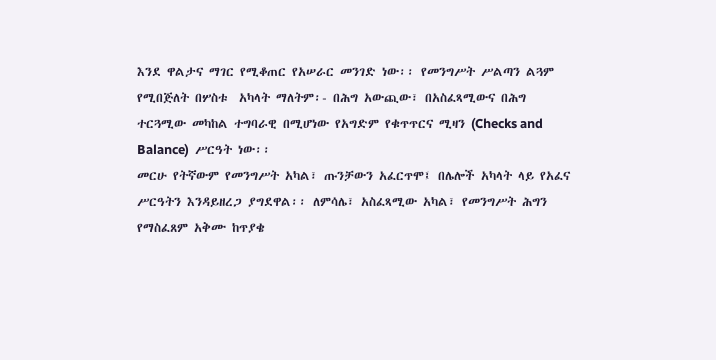እንደ ዋልታና ማገር የሚቆጠር የአሠራር መንገድ ነው፡፡ የመንግሥት ሥልጣን ልጓም የሚበጅለት በሦስቱ  አካላት ማለትም፡- በሕግ አውጪው፣ በአስፈጻሚውና በሕግ ተርጓሚው መካከል ተግባራዊ በሚሆነው የአግድም የቁጥጥርና ሚዛን (Checks and Balance)  ሥርዓት ነው፡፡
መርሁ የትኛውም የመንግሥት አካል፣ ጡንቻውን አፈርጥሞ፤ በሌሎች አካላት ላይ የአፈና ሥርዓትን እንዳይዘረጋ ያግደዋል፡፡ ለምሳሌ፣ አስፈጻሚው አካል፣ የመንግሥት ሕግን የማስፈጸም አቅሙ ከጥያቄ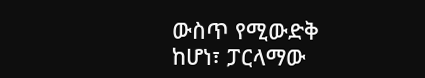ውስጥ የሚውድቅ ከሆነ፣ ፓርላማው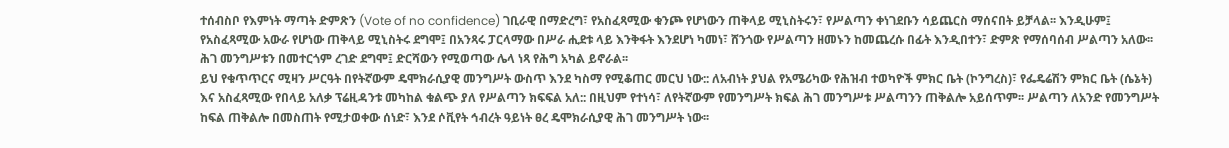ተሰብስቦ የእምነት ማጣት ድምጽን (Vote of no confidence) ገቢራዊ በማድረግ፣ የአስፈጻሚው ቁንጮ የሆነውን ጠቅላይ ሚኒስትሩን፣ የሥልጣን ቀነገደቡን ሳይጨርስ ማሰናበት ይቻላል፡፡ እንዲሁም፤ የአስፈጻሚው አውራ የሆነው ጠቅላይ ሚኒስትሩ ደግሞ፤ በአንጻሩ ፓርላማው በሥራ ሒደቱ ላይ እንቅፋት እንደሆነ ካመነ፣ ሸንጎው የሥልጣን ዘመኑን ከመጨረሱ በፊት እንዲበተን፣ ድምጽ የማሰባሰብ ሥልጣን አለው፡፡ ሕገ መንግሥቱን በመተርጎም ረገድ ደግሞ፤ ድርሻውን የሚወጣው ሌላ ነጻ የሕግ አካል ይኖራል፡፡
ይህ የቁጥጥርና ሚዛን ሥርዓት በየትኛውም ዴሞክራሲያዊ መንግሥት ውስጥ እንደ ካስማ የሚቆጠር መርህ ነው:: ለአብነት ያህል የአሜሪካው የሕዝብ ተወካዮች ምክር ቤት (ኮንግረስ)፣ የፌዴሬሽን ምክር ቤት (ሴኔት) እና አስፈጻሚው የበላይ አለቃ ፕሬዚዳንቱ መካከል ቁልጭ ያለ የሥልጣን ክፍፍል አለ:: በዚህም የተነሳ፣ ለየትኛውም የመንግሥት ክፍል ሕገ መንግሥቱ ሥልጣንን ጠቅልሎ አይሰጥም፡፡ ሥልጣን ለአንድ የመንግሥት ከፍል ጠቅልሎ በመስጠት የሚታወቀው ሰነድ፣ እንደ ሶቪየት ኅብረት ዓይነት ፀረ ዴሞክራሲያዊ ሕገ መንግሥት ነው፡፡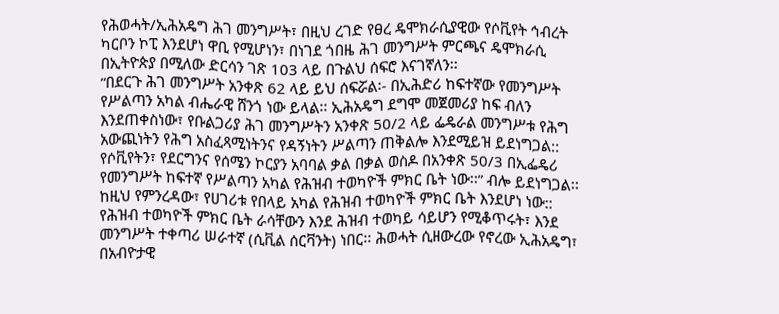የሕወሓት/ኢሕአዴግ ሕገ መንግሥት፣ በዚህ ረገድ የፀረ ዴሞክራሲያዊው የሶቪየት ኅብረት ካርቦን ኮፒ እንደሆነ ዋቢ የሚሆነን፣ በነገደ ጎበዜ ሕገ መንግሥት ምርጫና ዴሞክራሲ በኢትዮጵያ በሚለው ድርሳን ገጽ 103 ላይ በጉልህ ሰፍሮ እናገኛለን፡፡
“በደርጉ ሕገ መንግሥት አንቀጽ 62 ላይ ይህ ሰፍሯል፡- በኢሕድሪ ከፍተኛው የመንግሥት የሥልጣን አካል ብሔራዊ ሸንጎ ነው ይላል፡፡ ኢሕአዴግ ደግሞ መጀመሪያ ከፍ ብለን እንደጠቀስነው፣ የቡልጋሪያ ሕገ መንግሥትን አንቀጽ 50/2 ላይ ፌዴራል መንግሥቱ የሕግ አውጪነትን የሕግ አስፈጻሚነትንና የዳኝነትን ሥልጣን ጠቅልሎ እንደሚይዝ ይደነግጋል:: የሶቪየትን፣ የደርግንና የሰሜን ኮርያን አባባል ቃል በቃል ወስዶ በአንቀጽ 50/3 በኢፌዴሪ የመንግሥት ከፍተኛ የሥልጣን አካል የሕዝብ ተወካዮች ምክር ቤት ነው፡፡” ብሎ ይደነግጋል፡፡
ከዚህ የምንረዳው፣ የሀገሪቱ የበላይ አካል የሕዝብ ተወካዮች ምክር ቤት እንደሆነ ነው:: የሕዝብ ተወካዮች ምክር ቤት ራሳቸውን እንደ ሕዝብ ተወካይ ሳይሆን የሚቆጥሩት፣ እንደ መንግሥት ተቀጣሪ ሠራተኛ (ሲቪል ሰርቫንት) ነበር፡፡ ሕወሓት ሲዘውረው የኖረው ኢሕአዴግ፣ በአብዮታዊ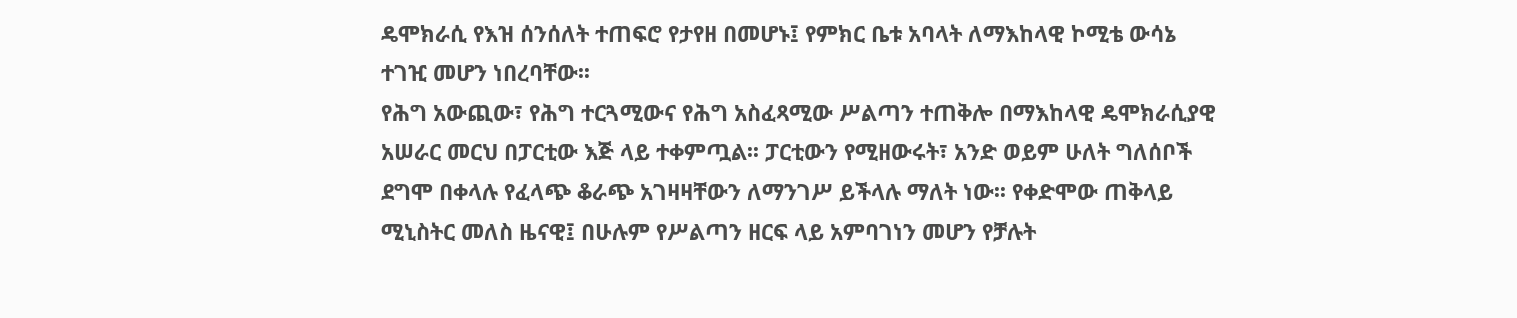ዴሞክራሲ የእዝ ሰንሰለት ተጠፍሮ የታየዘ በመሆኑ፤ የምክር ቤቱ አባላት ለማእከላዊ ኮሚቴ ውሳኔ ተገዢ መሆን ነበረባቸው፡፡
የሕግ አውጪው፣ የሕግ ተርጓሚውና የሕግ አስፈጻሚው ሥልጣን ተጠቅሎ በማእከላዊ ዴሞክራሲያዊ አሠራር መርህ በፓርቲው እጅ ላይ ተቀምጧል፡፡ ፓርቲውን የሚዘውሩት፣ አንድ ወይም ሁለት ግለሰቦች ደግሞ በቀላሉ የፈላጭ ቆራጭ አገዛዛቸውን ለማንገሥ ይችላሉ ማለት ነው፡፡ የቀድሞው ጠቅላይ ሚኒስትር መለስ ዜናዊ፤ በሁሉም የሥልጣን ዘርፍ ላይ አምባገነን መሆን የቻሉት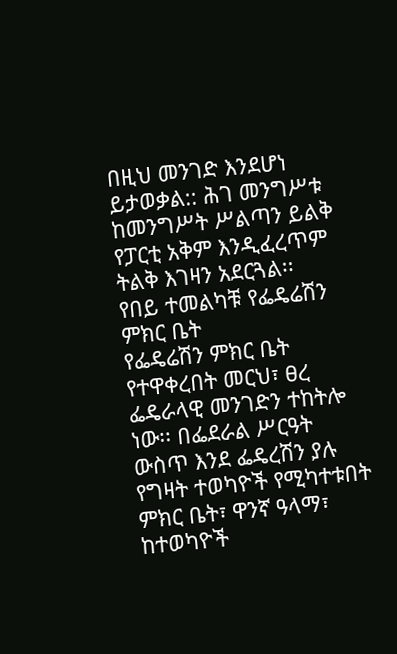በዚህ መንገድ እንደሆነ ይታወቃል:: ሕገ መንግሥቱ ከመንግሥት ሥልጣን ይልቅ የፓርቲ አቅም እንዲፈረጥም ትልቅ እገዛን አደርጓል፡፡
የበይ ተመልካቹ የፌዴሬሽን ምክር ቤት
የፌዴሬሽን ምክር ቤት የተዋቀረበት መርህ፣ ፀረ ፌዴራላዊ መንገድን ተከትሎ ነው፡፡ በፌደራል ሥርዓት ውስጥ እንደ ፌዴረሽን ያሉ የግዛት ተወካዮች የሚካተቱበት ምክር ቤት፣ ዋንኛ ዓላማ፣ ከተወካዮች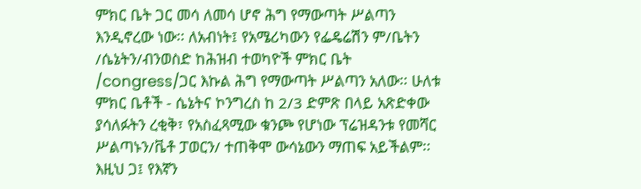ምክር ቤት ጋር መሳ ለመሳ ሆኖ ሕግ የማውጣት ሥልጣን እንዲኖረው ነው፡፡ ለአብነት፤ የአሜሪካውን የፌዴሬሽን ም/ቤትን /ሴኔትን/ብንወስድ ከሕዝብ ተወካዮች ምክር ቤት /congress/ጋር እኩል ሕግ የማውጣት ሥልጣን አለው፡፡ ሁለቱ ምክር ቤቶች - ሴኔትና ኮንግረስ ከ 2/3 ድምጽ በላይ አጽድቀው ያሳለፉትን ረቂቅ፣ የአስፈጻሚው ቁንጮ የሆነው ፕሬዝዳንቱ የመሻር ሥልጣኑን/ቬቶ ፓወርን/ ተጠቅሞ ውሳኔውን ማጠፍ አይችልም፡፡
እዚህ ጋ፤ የእኛን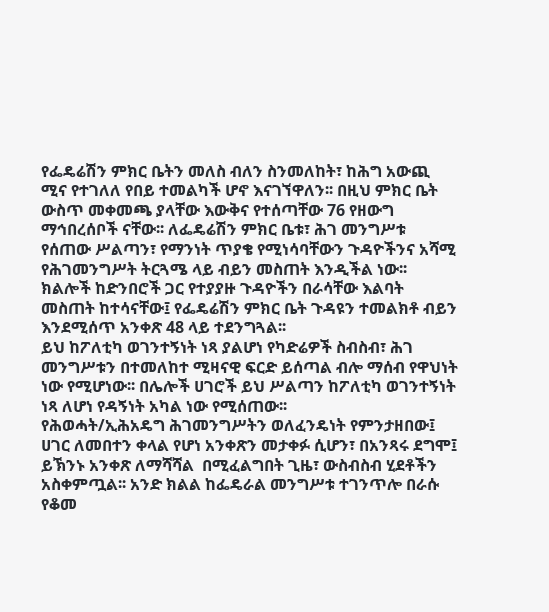የፌዴሬሽን ምክር ቤትን መለስ ብለን ስንመለከት፣ ከሕግ አውጪ ሚና የተገለለ የበይ ተመልካች ሆኖ እናገኘዋለን፡፡ በዚህ ምክር ቤት ውስጥ መቀመጫ ያላቸው እውቅና የተሰጣቸው 76 የዘውግ ማኅበረሰቦች ናቸው፡፡ ለፌዴሬሽን ምክር ቤቱ፣ ሕገ መንግሥቱ የሰጠው ሥልጣን፣ የማንነት ጥያቄ የሚነሳባቸውን ጉዳዮችንና አሻሚ የሕገመንግሥት ትርጓሜ ላይ ብይን መስጠት እንዲችል ነው፡፡ ክልሎች ከድንበሮች ጋር የተያያዙ ጉዳዮችን በራሳቸው እልባት መስጠት ከተሳናቸው፤ የፌዴሬሽን ምክር ቤት ጉዳዩን ተመልክቶ ብይን እንደሚሰጥ አንቀጽ 48 ላይ ተደንግጓል፡፡
ይህ ከፖለቲካ ወገንተኝነት ነጻ ያልሆነ የካድሬዎች ስብስብ፣ ሕገ መንግሥቱን በተመለከተ ሚዛናዊ ፍርድ ይሰጣል ብሎ ማሰብ የዋህነት ነው የሚሆነው፡፡ በሌሎች ሀገሮች ይህ ሥልጣን ከፖለቲካ ወገንተኝነት ነጻ ለሆነ የዳኝነት አካል ነው የሚሰጠው፡፡
የሕወሓት/ኢሕአዴግ ሕገመንግሥትን ወለፈንዴነት የምንታዘበው፤ ሀገር ለመበተን ቀላል የሆነ አንቀጽን መታቀፉ ሲሆን፣ በአንጻሩ ደግሞ፤ ይኽንኑ አንቀጽ ለማሻሻል  በሚፈልግበት ጊዜ፣ ውስብስብ ሂደቶችን አስቀምጧል፡፡ አንድ ክልል ከፌዴራል መንግሥቱ ተገንጥሎ በራሱ የቆመ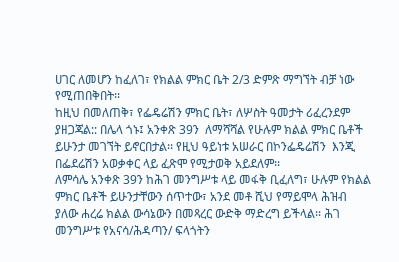ሀገር ለመሆን ከፈለገ፣ የክልል ምክር ቤት 2/3 ድምጽ ማግኘት ብቻ ነው የሚጠበቅበት፡፡
ከዚህ በመለጠቅ፣ የፌዴሬሽን ምክር ቤት፣ ለሦስት ዓመታት ሪፈረንደም ያዘጋጃል:: በሌላ ጎኑ፤ አንቀጽ 39ን  ለማሻሻል የሁሉም ክልል ምክር ቤቶች ይሁንታ መገኘት ይኖርበታል፡፡ የዚህ ዓይነቱ አሠራር በኮንፌዴሬሽን  እንጂ በፌደሬሽን አወቃቀር ላይ ፈጽሞ የሚታወቅ አይደለም፡፡
ለምሳሌ አንቀጽ 39ን ከሕገ መንግሥቱ ላይ መፋቅ ቢፈለግ፣ ሁሉም የክልል ምክር ቤቶች ይሁንታቸውን ሰጥተው፣ አንደ መቶ ሺህ የማይሞላ ሕዝብ ያለው ሐረሬ ክልል ውሳኔውን በመጻረር ውድቅ ማድረግ ይችላል፡፡ ሕገ መንግሥቱ የአናሳ/ሕዳጣን/ ፍላጎትን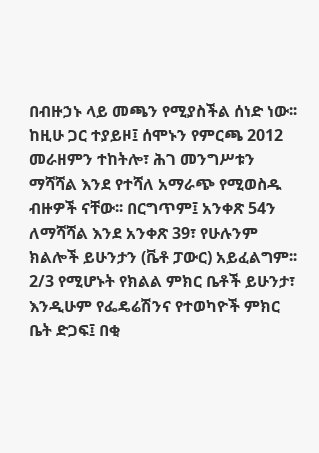በብዙኃኑ ላይ መጫን የሚያስችል ሰነድ ነው፡፡
ከዚሁ ጋር ተያይዞ፤ ሰሞኑን የምርጫ 2012 መራዘምን ተከትሎ፣ ሕገ መንግሥቱን ማሻሻል እንደ የተሻለ አማራጭ የሚወስዱ ብዙዎች ናቸው፡፡ በርግጥም፤ አንቀጽ 54ን ለማሻሻል እንደ አንቀጽ 39፣ የሁሉንም ክልሎች ይሁንታን (ቬቶ ፓውር) አይፈልግም፡፡2/3 የሚሆኑት የክልል ምክር ቤቶች ይሁንታ፣ እንዲሁም የፌዴሬሽንና የተወካዮች ምክር ቤት ድጋፍ፤ በቂ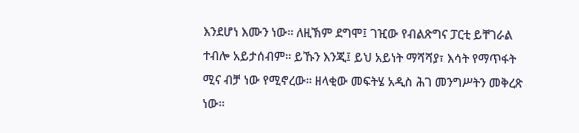እንደሆነ እሙን ነው፡፡ ለዚኽም ደግሞ፤ ገዢው የብልጽግና ፓርቲ ይቸገራል ተብሎ አይታሰብም፡፡ ይኹን እንጂ፤ ይህ አይነት ማሻሻያ፣ እሳት የማጥፋት ሚና ብቻ ነው የሚኖረው፡፡ ዘላቂው መፍትሄ አዲስ ሕገ መንግሥትን መቅረጽ ነው፡፡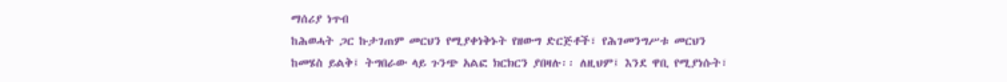ማሰሪያ ነጥብ
ከሕወሓት ጋር ኩታገጠም መርህን የሚያቀነቅኑት የዘውግ ድርጅቶች፣ የሕገመንግሥቱ መርህን ከመሄስ ይልቅ፤ ትግበራው ላይ ጉንጭ አልፎ ክርክርን ያበዛሉ፡፡ ለዚህም፤ እንደ ዋቢ የሚያነሱት፣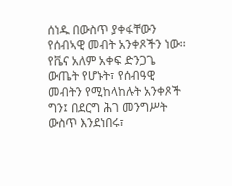ሰነዱ በውስጥ ያቀፋቸውን የሰብኣዊ መብት አንቀጾችን ነው፡፡የቬና አለም አቀፍ ድንጋጌ ውጤት የሆኑት፣ የሰብዓዊ መብትን የሚከላከሉት አንቀጾች ግን፤ በደርግ ሕገ መንግሥት ውስጥ እንደነበሩ፣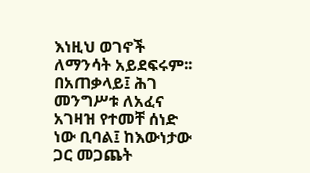እነዚህ ወገኖች ለማንሳት አይደፍሩም፡፡
በአጠቃላይ፤ ሕገ መንግሥቱ ለአፈና አገዛዝ የተመቸ ሰነድ ነው ቢባል፤ ከእውነታው ጋር መጋጨት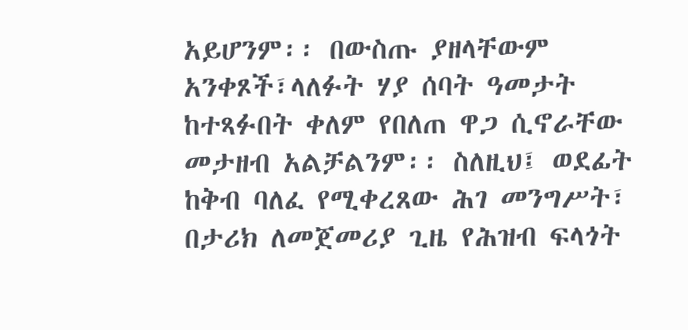አይሆንም፡፡ በውስጡ ያዘላቸውም አንቀጾች፣ላለፉት ሃያ ሰባት ዓመታት ከተጻፉበት ቀለም የበለጠ ዋጋ ሲኖራቸው መታዘብ አልቻልንም፡፡ ስለዚህ፤ ወደፊት ከቅብ ባለፈ የሚቀረጸው ሕገ መንግሥት፣ በታሪክ ለመጀመሪያ ጊዜ የሕዝብ ፍላጎት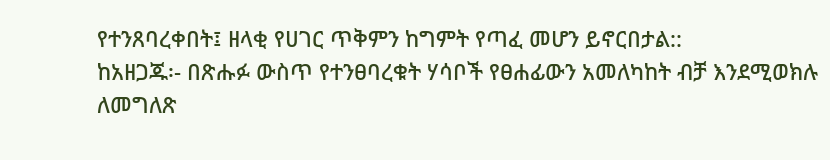የተንጸባረቀበት፤ ዘላቂ የሀገር ጥቅምን ከግምት የጣፈ መሆን ይኖርበታል::
ከአዘጋጁ፡- በጽሑፉ ውስጥ የተንፀባረቁት ሃሳቦች የፀሐፊውን አመለካከት ብቻ እንደሚወክሉ ለመግለጽ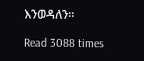እንወዳለን፡፡

Read 3088 times